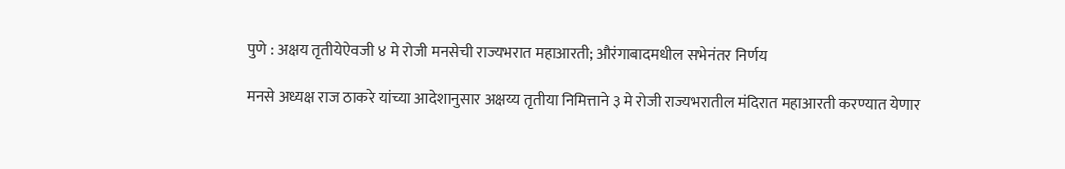पुणे : अक्षय तृतीयेऐवजी ४ मे रोजी मनसेची राज्यभरात महाआरती; औरंगाबादमधील सभेनंतर निर्णय

मनसे अध्यक्ष राज ठाकरे यांच्या आदेशानुसार अक्षय्य तृतीया निमित्ताने ३ मे रोजी राज्यभरातील मंदिरात महाआरती करण्यात येणार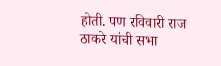होती. पण रविवारी राज ठाकरे यांची सभा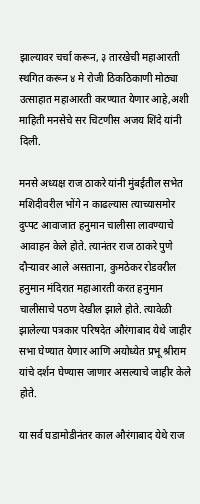झाल्यावर चर्चा करून, ३ तारखेची महाआरती स्थगित करून ४ मे रोजी ठिकठिकाणी मोठ्या उत्साहात महाआरती करण्यात येणार आहे,अशी माहिती मनसेचे सर चिटणीस अजय शिंदे यांनी दिली.

मनसे अध्यक्ष राज ठाकरे यांनी मुंबईतील सभेत मशिदीवरील भोंगे न काढल्यास त्याच्यासमोर दुप्पट आवाजात हनुमान चालीसा लावण्याचे आवाहन केले होते. त्यानंतर राज ठाकरे पुणे दौऱ्यावर आले असताना, कुमठेकर रोडवरील हनुमान मंदिरात महाआरती करत हनुमान चालीसाचे पठण देखील झाले होते. त्यावेळी झालेल्या पत्रकार परिषदेत औरंगाबाद येथे जाहीर सभा घेण्यात येणार आणि अयोध्येत प्रभू श्रीराम यांचे दर्शन घेण्यास जाणार असल्याचे जाहीर केले होते.

या सर्व घडामोडीनंतर काल औरंगाबाद येथे राज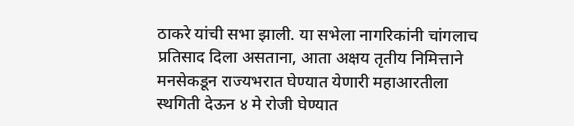ठाकरे यांची सभा झाली. या सभेला नागरिकांनी चांगलाच प्रतिसाद दिला असताना, आता अक्षय तृतीय निमित्ताने मनसेकडून राज्यभरात घेण्यात येणारी महाआरतीला स्थगिती देऊन ४ मे रोजी घेण्यात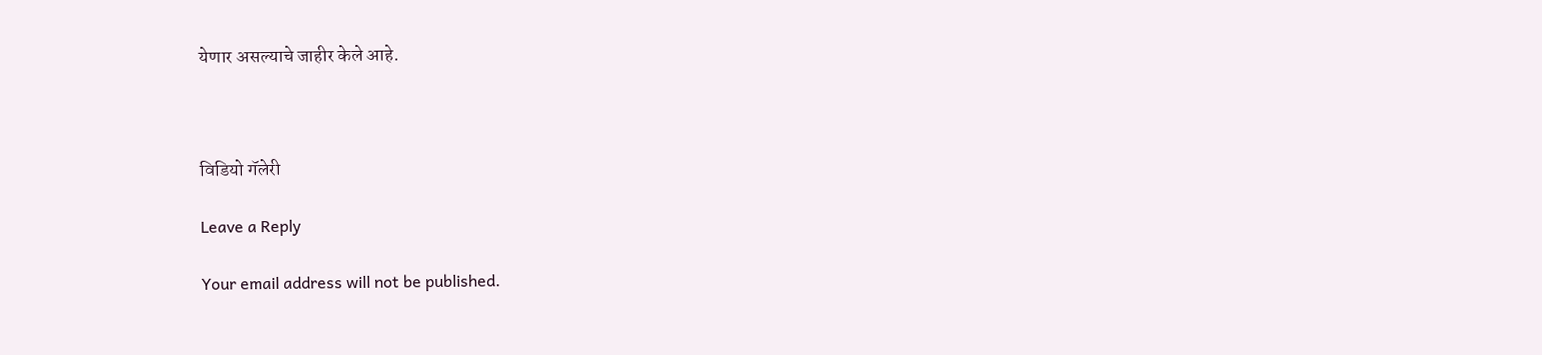येणार असल्याचे जाहीर केले आहे.



विडियो गॅलेरी

Leave a Reply

Your email address will not be published.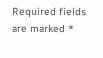Required fields are marked *